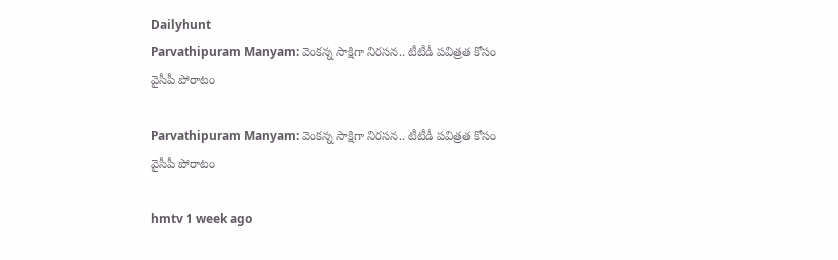Dailyhunt
Parvathipuram Manyam: వెంకన్న సాక్షిగా నిరసన.. టీటీడీ పవిత్రత కోసం వైసీపీ పోరాటం

Parvathipuram Manyam: వెంకన్న సాక్షిగా నిరసన.. టీటీడీ పవిత్రత కోసం వైసీపీ పోరాటం

hmtv 1 week ago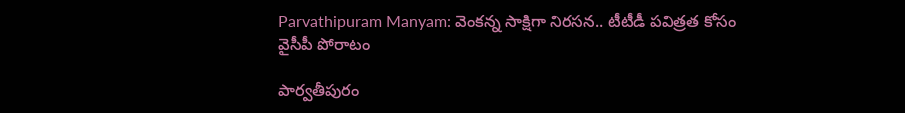Parvathipuram Manyam: వెంకన్న సాక్షిగా నిరసన.. టీటీడీ పవిత్రత కోసం వైసీపీ పోరాటం

పార్వతీపురం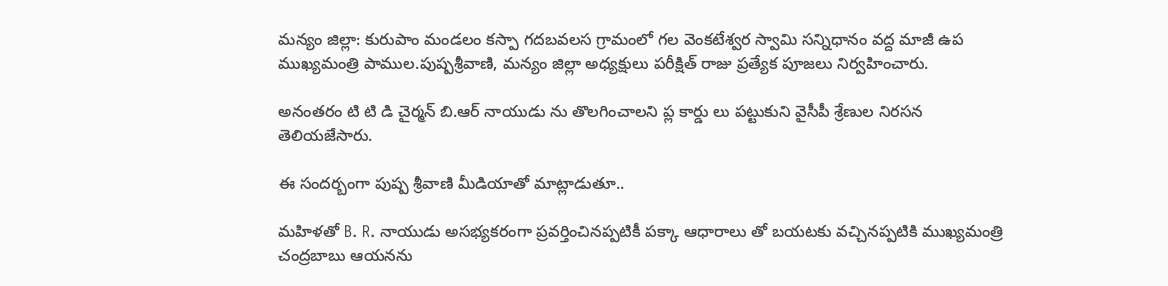మన్యం జిల్లా: కురుపాం మండలం కస్పా గదబవలస గ్రామంలో గల వెంకటేశ్వర స్వామి సన్నిధానం వద్ద మాజీ ఉప ముఖ్యమంత్రి పాముల.పుష్పశ్రీవాణి, మన్యం జిల్లా అధ్యక్షులు పరీక్షిత్ రాజు ప్రత్యేక పూజలు నిర్వహించారు.

అనంతరం టి టి డి చైర్మన్ బి.ఆర్ నాయుడు ను తొలగించాలని ప్ల కార్డు లు పట్టుకుని వైసీపీ శ్రేణుల నిరసన తెలియజేసారు.

ఈ సందర్బంగా పుష్ప శ్రీవాణి మీడియాతో మాట్లాడుతూ..

మహిళతో B. R. నాయుడు అసభ్యకరంగా ప్రవర్తించినప్పటికీ పక్కా ఆధారాలు తో బయటకు వచ్చినప్పటికి ముఖ్యమంత్రి చంద్రబాబు ఆయనను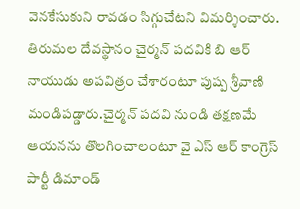వెనకేసుకుని రావడం సిగ్గుచేటని విమర్శించారు. తిరుమల దేవస్థానం చైర్మన్ పదవికి బి ఆర్ నాయుడు అపవిత్రం చేశారంటూ పుష్ప శ్రీవాణి మండిపడ్డారు.చైర్మన్ పదవి నుండి తక్షణమే ఆయనను తొలగించాలంటూ వై ఎస్ ఆర్ కాంగ్రెస్ పార్టీ డిమాండ్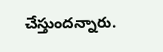చేస్తుందన్నారు.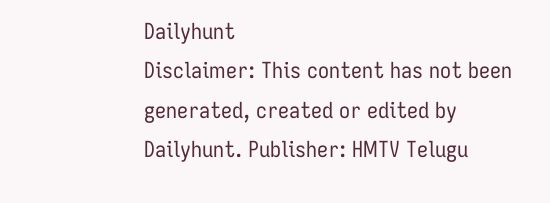Dailyhunt
Disclaimer: This content has not been generated, created or edited by Dailyhunt. Publisher: HMTV Telugu